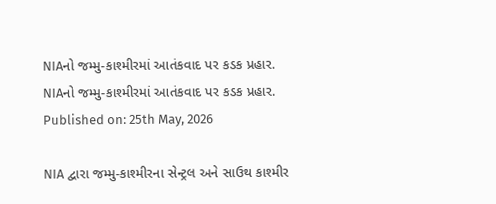NIAનો જમ્મુ-કાશ્મીરમાં આતંકવાદ પર કડક પ્રહાર.
NIAનો જમ્મુ-કાશ્મીરમાં આતંકવાદ પર કડક પ્રહાર.
Published on: 25th May, 2026

NIA દ્વારા જમ્મુ-કાશ્મીરના સેન્ટ્રલ અને સાઉથ કાશ્મીર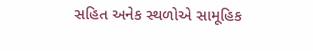સહિત અનેક સ્થળોએ સામૂહિક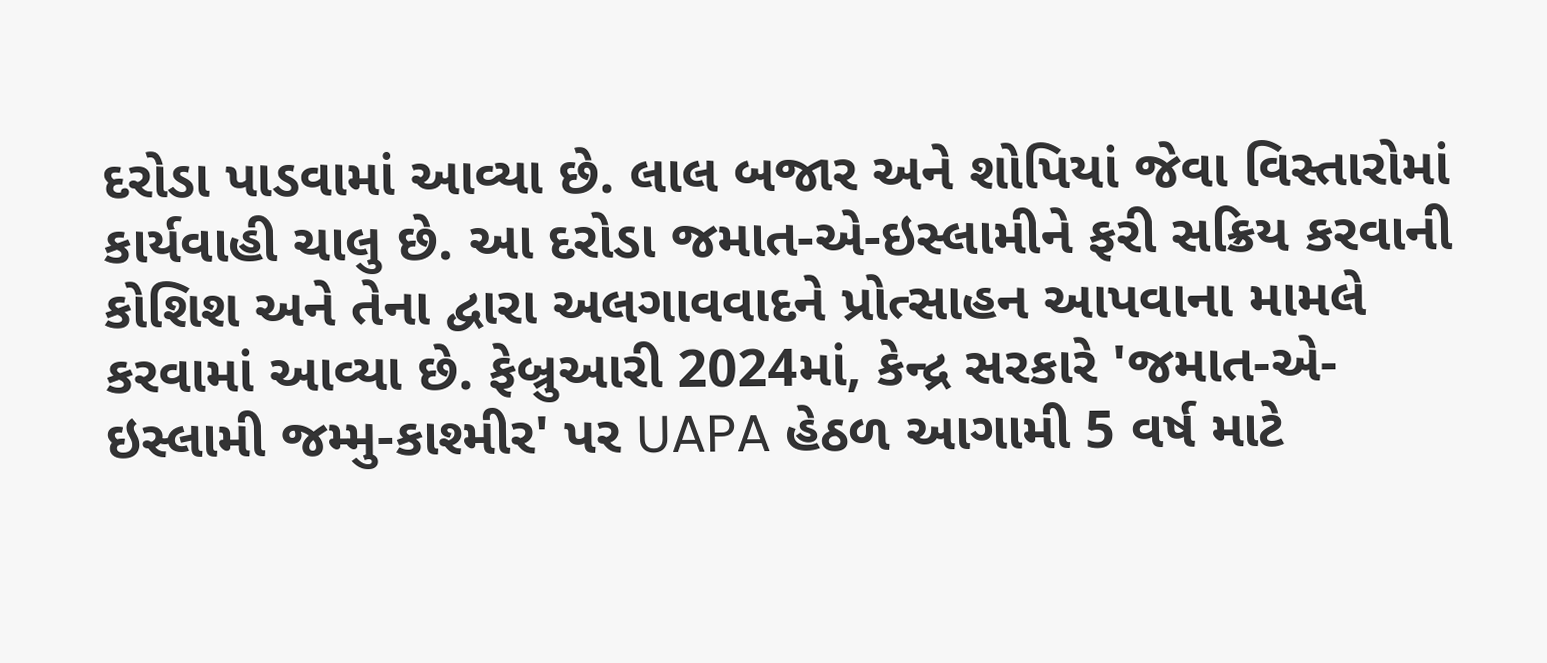દરોડા પાડવામાં આવ્યા છે. લાલ બજાર અને શોપિયાં જેવા વિસ્તારોમાં કાર્યવાહી ચાલુ છે. આ દરોડા જમાત-એ-ઇસ્લામીને ફરી સક્રિય કરવાની કોશિશ અને તેના દ્વારા અલગાવવાદને પ્રોત્સાહન આપવાના મામલે કરવામાં આવ્યા છે. ફેબ્રુઆરી 2024માં, કેન્દ્ર સરકારે 'જમાત-એ-ઇસ્લામી જમ્મુ-કાશ્મીર' પર UAPA હેઠળ આગામી 5 વર્ષ માટે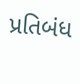પ્રતિબંધ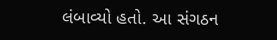લંબાવ્યો હતો. આ સંગઠન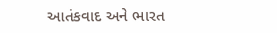આતંકવાદ અને ભારત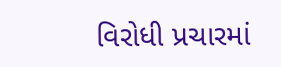વિરોધી પ્રચારમાં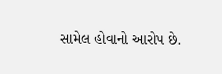સામેલ હોવાનો આરોપ છે.